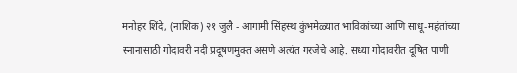मनोहर शिंदे, (नाशिक) २१ जुलै - आगामी सिंहस्थ कुंभमेळ्यात भाविकांच्या आणि साधू-महंतांच्या स्नानासाठी गोदावरी नदी प्रदूषणमुक्त असणे अत्यंत गरजेचे आहे. सध्या गोदावरीत दूषित पाणी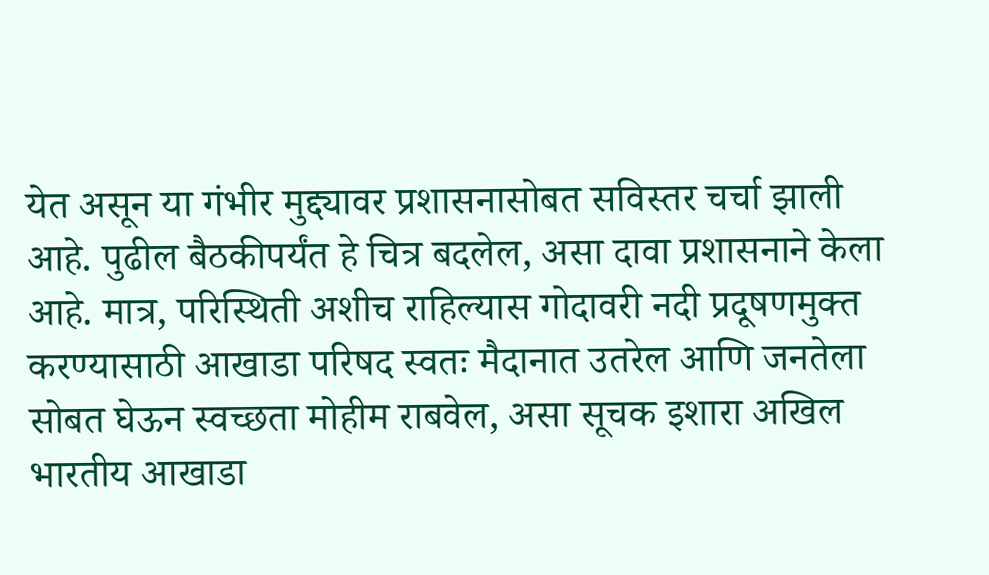येत असून या गंभीर मुद्द्यावर प्रशासनासोबत सविस्तर चर्चा झाली आहे. पुढील बैठकीपर्यंत हे चित्र बदलेल, असा दावा प्रशासनाने केला आहे. मात्र, परिस्थिती अशीच राहिल्यास गोदावरी नदी प्रदूषणमुक्त करण्यासाठी आखाडा परिषद स्वतः मैदानात उतरेल आणि जनतेला सोबत घेऊन स्वच्छता मोहीम राबवेल, असा सूचक इशारा अखिल भारतीय आखाडा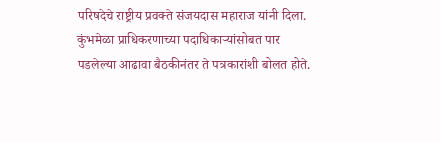परिषदेचे राष्ट्रीय प्रवक्ते संजयदास महाराज यांनी दिला.
कुंभमेळा प्राधिकरणाच्या पदाधिकाऱ्यांसोबत पार पडलेल्या आढावा बैठकीनंतर ते पत्रकारांशी बोलत होते.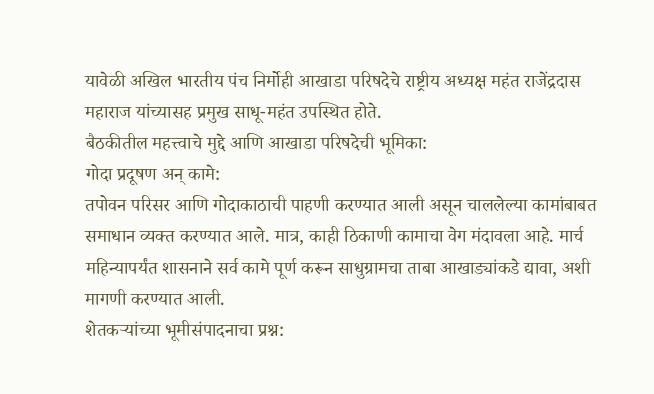यावेळी अखिल भारतीय पंच निर्मोही आखाडा परिषदेचे राष्ट्रीय अध्यक्ष महंत राजेंद्रदास महाराज यांच्यासह प्रमुख साधू-महंत उपस्थित होते.
बैठकीतील महत्त्वाचे मुद्दे आणि आखाडा परिषदेची भूमिका:
गोदा प्रदूषण अन् कामे:
तपोवन परिसर आणि गोदाकाठाची पाहणी करण्यात आली असून चाललेल्या कामांबाबत समाधान व्यक्त करण्यात आले. मात्र, काही ठिकाणी कामाचा वेग मंदावला आहे. मार्च महिन्यापर्यंत शासनाने सर्व कामे पूर्ण करून साधुग्रामचा ताबा आखाड्यांकडे द्यावा, अशी मागणी करण्यात आली.
शेतकऱ्यांच्या भूमीसंपादनाचा प्रश्न: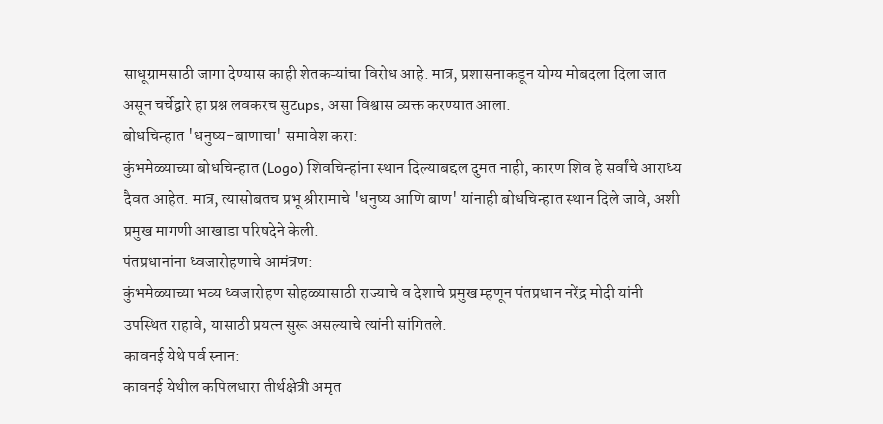साधूग्रामसाठी जागा देण्यास काही शेतकऱ्यांचा विरोध आहे. मात्र, प्रशासनाकडून योग्य मोबदला दिला जात असून चर्चेद्वारे हा प्रश्न लवकरच सुटups, असा विश्वास व्यक्त करण्यात आला.
बोधचिन्हात 'धनुष्य-बाणाचा' समावेश करा:
कुंभमेळ्याच्या बोधचिन्हात (Logo) शिवचिन्हांना स्थान दिल्याबद्दल दुमत नाही, कारण शिव हे सर्वांचे आराध्य दैवत आहेत. मात्र, त्यासोबतच प्रभू श्रीरामाचे 'धनुष्य आणि बाण' यांनाही बोधचिन्हात स्थान दिले जावे, अशी प्रमुख मागणी आखाडा परिषदेने केली.
पंतप्रधानांना ध्वजारोहणाचे आमंत्रण:
कुंभमेळ्याच्या भव्य ध्वजारोहण सोहळ्यासाठी राज्याचे व देशाचे प्रमुख म्हणून पंतप्रधान नरेंद्र मोदी यांनी उपस्थित राहावे, यासाठी प्रयत्न सुरू असल्याचे त्यांनी सांगितले.
कावनई येथे पर्व स्नान:
कावनई येथील कपिलधारा तीर्थक्षेत्री अमृत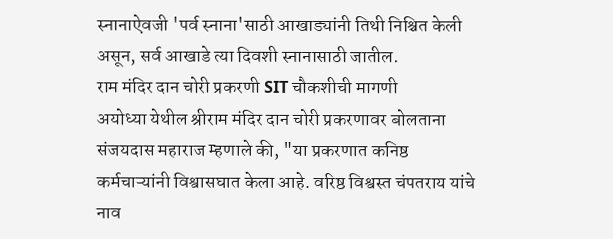स्नानाऐवजी 'पर्व स्नाना'साठी आखाड्यांनी तिथी निश्चित केली असून, सर्व आखाडे त्या दिवशी स्नानासाठी जातील.
राम मंदिर दान चोरी प्रकरणी SIT चौकशीची मागणी
अयोध्या येथील श्रीराम मंदिर दान चोरी प्रकरणावर बोलताना संजयदास महाराज म्हणाले की, "या प्रकरणात कनिष्ठ कर्मचाऱ्यांनी विश्वासघात केला आहे. वरिष्ठ विश्वस्त चंपतराय यांचे नाव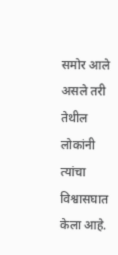समोर आले असले तरी तेथील लोकांनी त्यांचा विश्वासघात केला आहे.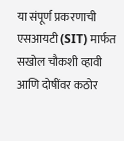या संपूर्ण प्रकरणाची एसआयटी (SIT) मार्फत सखोल चौकशी व्हावी आणि दोषींवर कठोर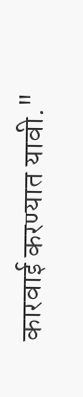कारवाई करण्यात यावी."